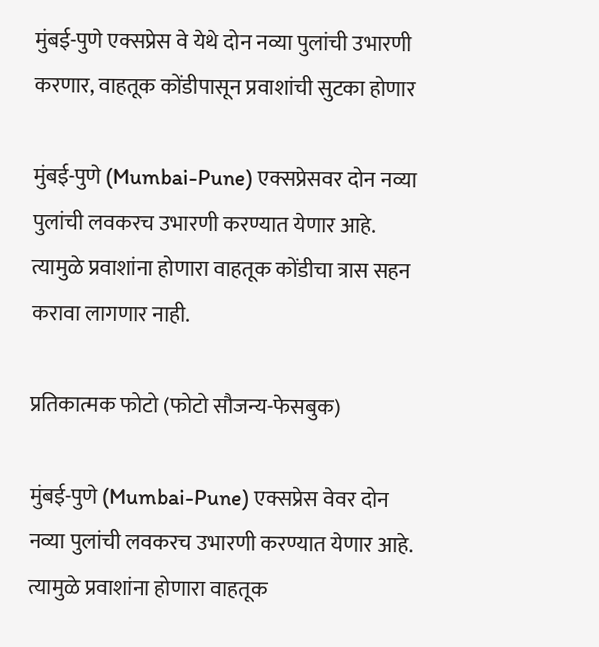मुंबई-पुणे एक्सप्रेस वे येथे दोन नव्या पुलांची उभारणी करणार, वाहतूक कोंडीपासून प्रवाशांची सुटका होणार

मुंबई-पुणे (Mumbai-Pune) एक्सप्रेसवर दोन नव्या पुलांची लवकरच उभारणी करण्यात येणार आहे. त्यामुळे प्रवाशांना होणारा वाहतूक कोंडीचा त्रास सहन करावा लागणार नाही.

प्रतिकात्मक फोटो (फोटो सौजन्य-फेसबुक)

मुंबई-पुणे (Mumbai-Pune) एक्सप्रेस वेवर दोन नव्या पुलांची लवकरच उभारणी करण्यात येणार आहे. त्यामुळे प्रवाशांना होणारा वाहतूक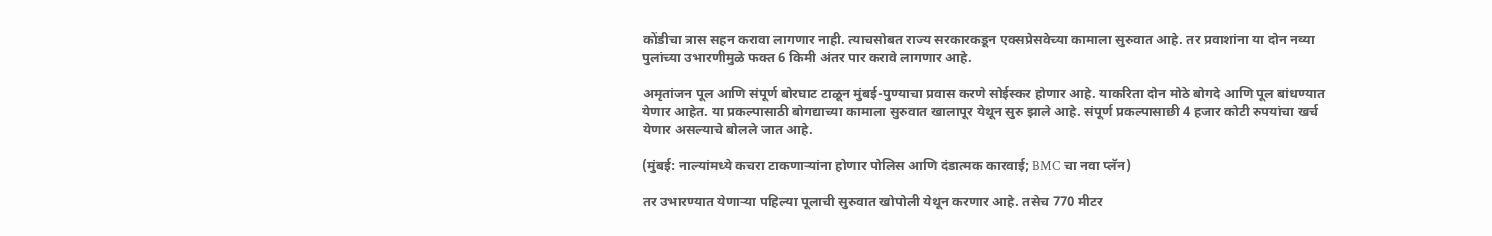कोंडीचा त्रास सहन करावा लागणार नाही. त्याचसोबत राज्य सरकारकडून एक्सप्रेसवेच्या कामाला सुरुवात आहे. तर प्रवाशांना या दोन नव्या पुलांच्या उभारणीमुळे फक्त 6 किमी अंतर पार करावे लागणार आहे.

अमृतांजन पूल आणि संपूर्ण बोरघाट टाळून मुंबई-पुण्याचा प्रवास करणे सोईस्कर होणार आहे. याकरिता दोन मोठे बोगदे आणि पूल बांधण्यात येणार आहेत. या प्रकल्पासाठी बोगद्याच्या कामाला सुरुवात खालापूर येथून सुरु झाले आहे. संपूर्ण प्रकल्पासाछी 4 हजार कोटी रुपयांचा खर्च येणार असल्याचे बोलले जात आहे.

(मुंबई: नाल्यांमध्ये कचरा टाकणार्‍यांना होणार पोलिस आणि दंडात्मक कारवाई; BMC चा नवा प्लॅन)

तर उभारण्यात येणाऱ्या पहिल्या पूलाची सुरुवात खोपोली येथून करणार आहे. तसेच 770 मीटर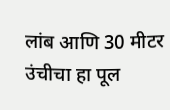लांब आणि 30 मीटर उंचीचा हा पूल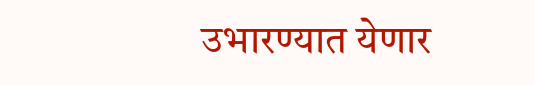उभारण्यात येणार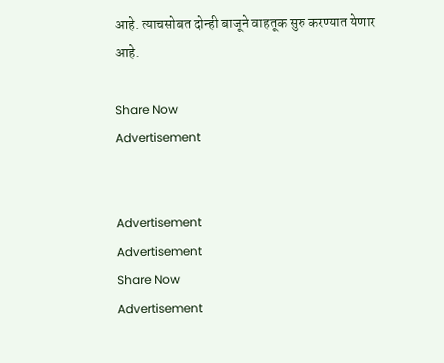आहे. त्याचसोबत दोन्ही बाजूने वाहतूक सुरु करण्यात येणार आहे.

Share Now
Advertisement


Advertisement
Advertisement
Share Now
Advertisement